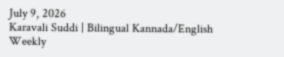July 9, 2026
Karavali Suddi | Bilingual Kannada/English Weekly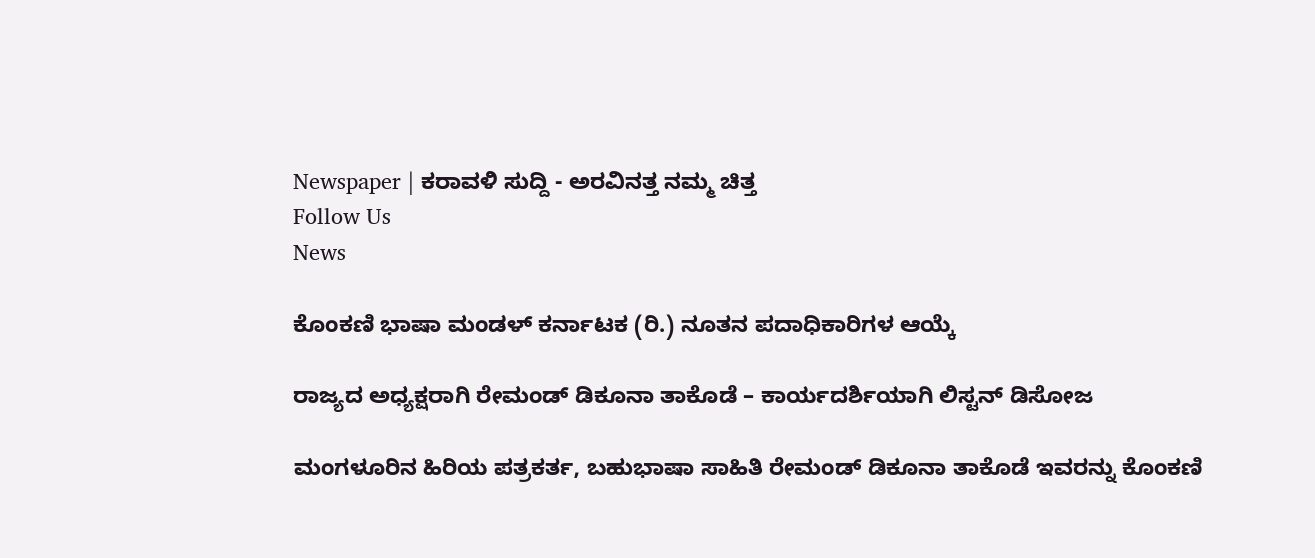Newspaper | ಕರಾವಳಿ ಸುದ್ದಿ - ಅರವಿನತ್ತ ನಮ್ಮ ಚಿತ್ತ
Follow Us
News

ಕೊಂಕಣಿ ಭಾಷಾ ಮಂಡಳ್ ಕರ್ನಾಟಕ (ರಿ.) ನೂತನ ಪದಾಧಿಕಾರಿಗಳ ಆಯ್ಕೆ

ರಾಜ್ಯದ ಅಧ್ಯಕ್ಷರಾಗಿ ರೇಮಂಡ್ ಡಿಕೂನಾ ತಾಕೊಡೆ – ಕಾರ್ಯದರ್ಶಿಯಾಗಿ ಲಿಸ್ಟನ್ ಡಿಸೋಜ

ಮಂಗಳೂರಿನ ಹಿರಿಯ ಪತ್ರಕರ್ತ, ಬಹುಭಾಷಾ ಸಾಹಿತಿ ರೇಮಂಡ್ ಡಿಕೂನಾ ತಾಕೊಡೆ ಇವರನ್ನು ಕೊಂಕಣಿ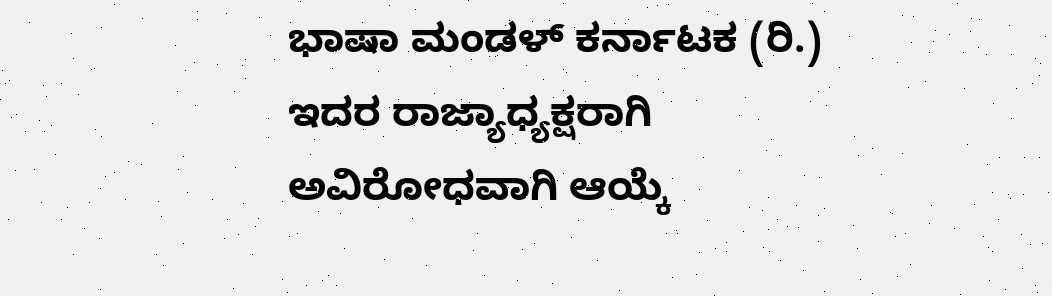ಭಾಷಾ ಮಂಡಳ್ ಕರ್ನಾಟಕ (ರಿ.) ಇದರ ರಾಜ್ಯಾಧ್ಯಕ್ಷರಾಗಿ ಅವಿರೋಧವಾಗಿ ಆಯ್ಕೆ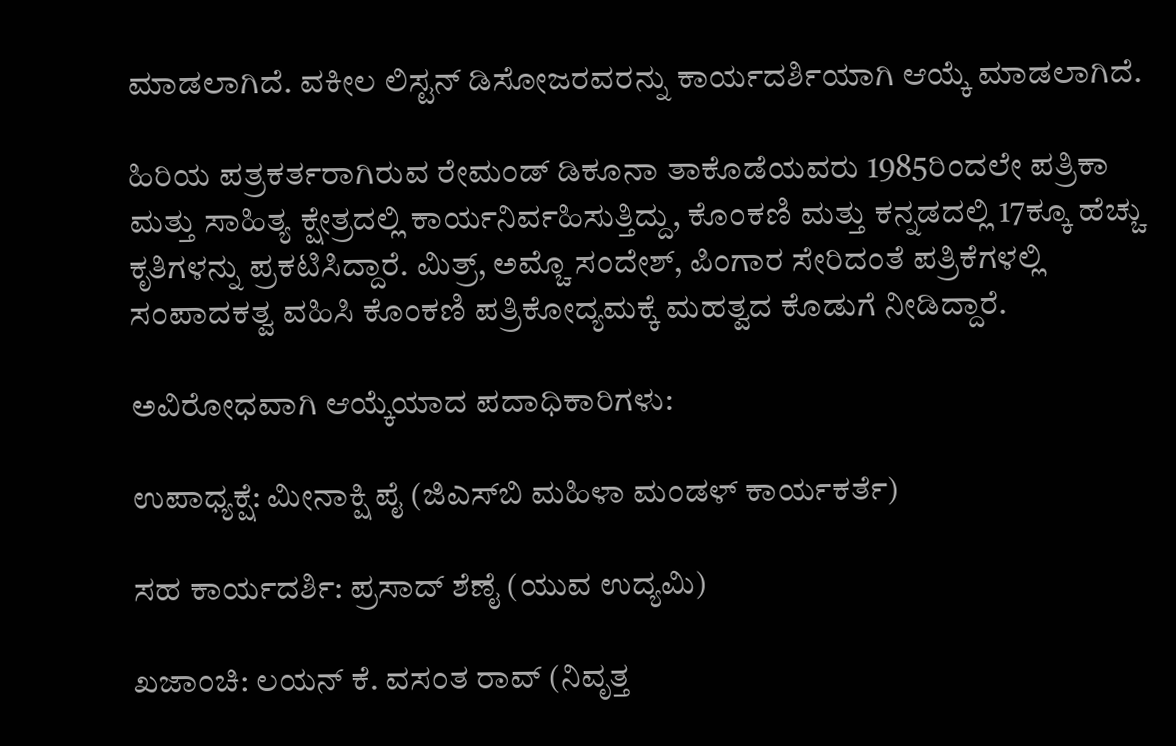ಮಾಡಲಾಗಿದೆ. ವಕೀಲ ಲಿಸ್ಟನ್ ಡಿಸೋಜರವರನ್ನು ಕಾರ್ಯದರ್ಶಿಯಾಗಿ ಆಯ್ಕೆ ಮಾಡಲಾಗಿದೆ.

ಹಿರಿಯ ಪತ್ರಕರ್ತರಾಗಿರುವ ರೇಮಂಡ್ ಡಿಕೂನಾ ತಾಕೊಡೆಯವರು 1985ರಿಂದಲೇ ಪತ್ರಿಕಾ ಮತ್ತು ಸಾಹಿತ್ಯ ಕ್ಷೇತ್ರದಲ್ಲಿ ಕಾರ್ಯನಿರ್ವಹಿಸುತ್ತಿದ್ದು, ಕೊಂಕಣಿ ಮತ್ತು ಕನ್ನಡದಲ್ಲಿ 17ಕ್ಕೂ ಹೆಚ್ಚು ಕೃತಿಗಳನ್ನು ಪ್ರಕಟಿಸಿದ್ದಾರೆ. ಮಿತ್ರ್, ಅಮ್ಚೊ ಸಂದೇಶ್, ಪಿಂಗಾರ ಸೇರಿದಂತೆ ಪತ್ರಿಕೆಗಳಲ್ಲಿ ಸಂಪಾದಕತ್ವ ವಹಿಸಿ ಕೊಂಕಣಿ ಪತ್ರಿಕೋದ್ಯಮಕ್ಕೆ ಮಹತ್ವದ ಕೊಡುಗೆ ನೀಡಿದ್ದಾರೆ.

ಅವಿರೋಧವಾಗಿ ಆಯ್ಕೆಯಾದ ಪದಾಧಿಕಾರಿಗಳು:

ಉಪಾಧ್ಯಕ್ಷೆ: ಮೀನಾಕ್ಷಿ ಪೈ (ಜಿಎಸ್‌ಬಿ ಮಹಿಳಾ ಮಂಡಳ್ ಕಾರ್ಯಕರ್ತೆ)

ಸಹ ಕಾರ್ಯದರ್ಶಿ: ಪ್ರಸಾದ್ ಶೆಣೈ (ಯುವ ಉದ್ಯಮಿ)

ಖಜಾಂಚಿ: ಲಯನ್ ಕೆ. ವಸಂತ ರಾವ್ (ನಿವೃತ್ತ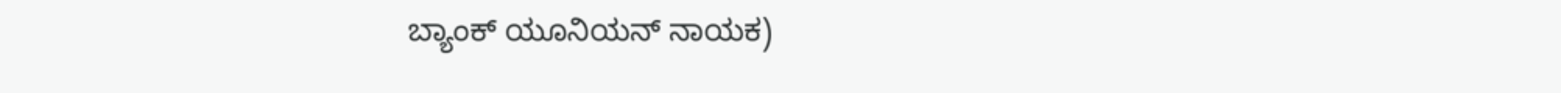ಬ್ಯಾಂಕ್ ಯೂನಿಯನ್ ನಾಯಕ)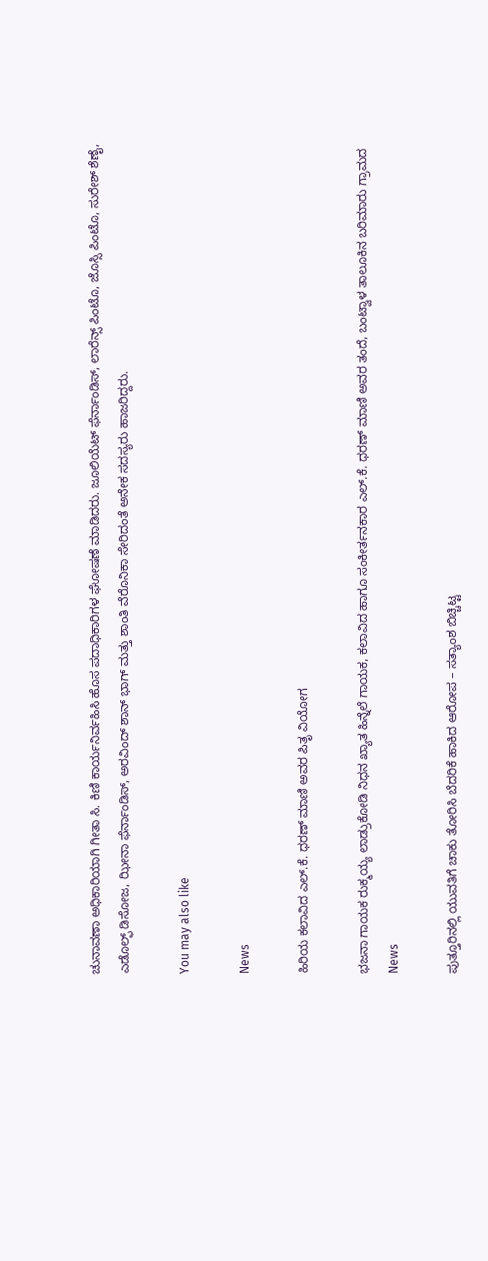ಚುನಾವಣಾ ಅಧಿಕಾರಿಯಾಗಿ ಗೀತಾ ಸಿ. ಕಿಣಿ ಕಾರ್ಯನಿರ್ವಹಿಸಿ ಹೊಸ ಪದಾಧಿಕಾರಿಗಳ ಘೋಷಣೆ ಮಾಡಿದರು. ಜೂಲಿಯೆಟ್ ಫೆರ್ನಾಂಡಿಸ್, ಲಾರೆನ್ಸ್ ಪಿಂಟೊ, ಜೊಸ್ಸಿ ಪಿಂಟೊ, ಸುರೇಶ್ ಶೆಣೈ, ಎಡೊಲ್ಫ್ ಡಿಸೋಜ, ಝೀನಾ ಫೆರ್ನಾಂಡಿಸ್, ಅರವಿಂದ್ ಶಾನ್ ಭಾಗ್ ಮತ್ತು ಶಾಂತಿ ವೆರೊನಿಕಾ ಸೇರಿದಂತೆ ಅನೇಕ ಸದಸ್ಯರು ಹಾಜರಿದ್ದರು.

You may also like

News

ಹಿರಿಯ ಕಲಾವಿದ ಎಲ್.ಕೆ. ಧರಣ್ ಮಾಣಿ ಅವರ ಪಿತೃ ವಿಯೋಗ

ಭಜನಾ ಗಾಯಕ ರುಕ್ಮಯ್ಯ ಲಾಡ್ರುಕೋಡಿ ನಿಧನ ಖ್ಯಾತ ಹಿನ್ನೆಲೆ ಗಾಯಕ, ಕಲಾವಿದ ಹಾಗೂ ಸಂಕೀರ್ತನಕಾರ ಎಲ್.ಕೆ. ಧರಣ್ ಮಾಣಿ ಅವರ ತಂದೆ, ಬಂಟ್ವಾಳ ತಾಲೂಕಿನ ಬರಿಮಾರು ಗ್ರಾಮದ
News

ಪುತ್ತೂರಿನಲ್ಲಿ ಯುವತಿಗೆ ಚಾಕು ತೋರಿಸಿ ಬೆದರಿಕೆ ಹಾಕಿದ ಆರೋಪ – ಸತ್ಯಾಂಶ ಬಿಚ್ಚಿಟ್ಟ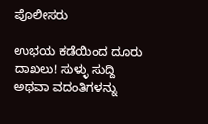ಪೊಲೀಸರು

ಉಭಯ ಕಡೆಯಿಂದ ದೂರು ದಾಖಲು! ಸುಳ್ಳು ಸುದ್ದಿ ಅಥವಾ ವದಂತಿಗಳನ್ನು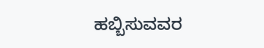ಹಬ್ಬಿಸುವವರ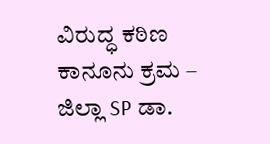ವಿರುದ್ಧ ಕಠಿಣ ಕಾನೂನು ಕ್ರಮ – ಜಿಲ್ಲಾ SP ಡಾ.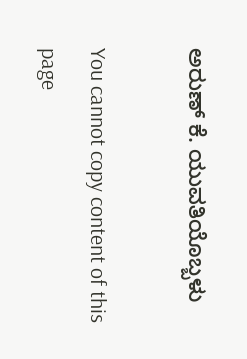ಅರುಣ್ ಕೆ. ಯುವತಿಯೊಬ್ಬಳು

You cannot copy content of this page